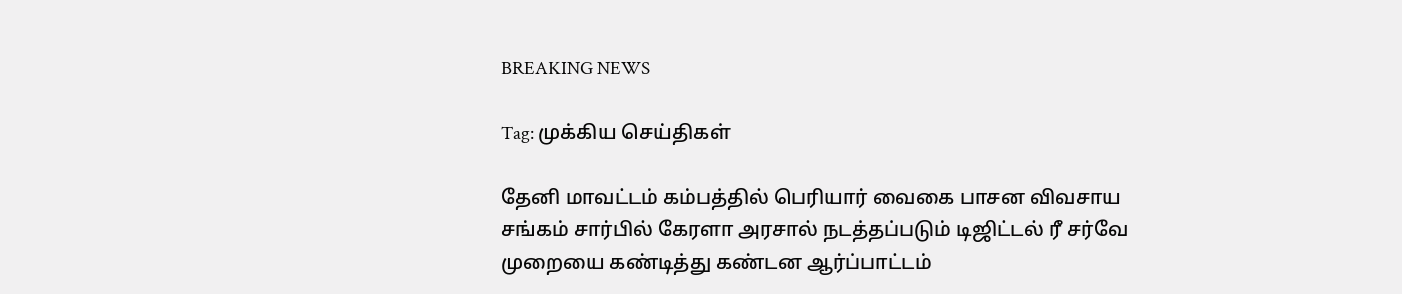BREAKING NEWS

Tag: முக்கிய செய்திகள்

தேனி மாவட்டம் கம்பத்தில் பெரியார் வைகை பாசன விவசாய சங்கம் சார்பில் கேரளா அரசால் நடத்தப்படும் டிஜிட்டல் ரீ சர்வே முறையை கண்டித்து கண்டன ஆர்ப்பாட்டம்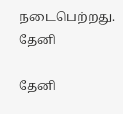நடைபெற்றது.
தேனி

தேனி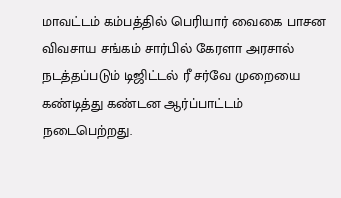மாவட்டம் கம்பத்தில் பெரியார் வைகை பாசன விவசாய சங்கம் சார்பில் கேரளா அரசால் நடத்தப்படும் டிஜிட்டல் ரீ சர்வே முறையை கண்டித்து கண்டன ஆர்ப்பாட்டம் நடைபெற்றது.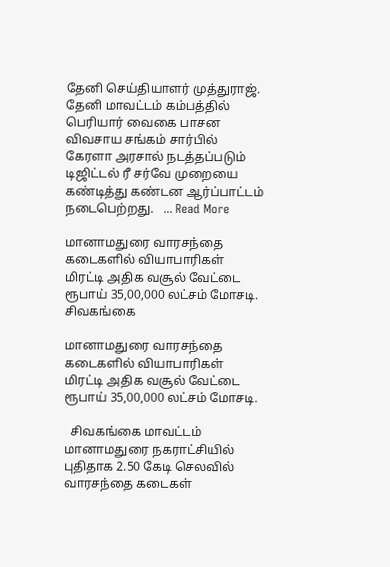தேனி செய்தியாளர் முத்துராஜ்.   தேனி மாவட்டம் கம்பத்தில் பெரியார் வைகை பாசன விவசாய சங்கம் சார்பில் கேரளா அரசால் நடத்தப்படும் டிஜிட்டல் ரீ சர்வே முறையை கண்டித்து கண்டன ஆர்ப்பாட்டம் நடைபெற்றது.   ... Read More

மானாமதுரை வாரசந்தை கடைகளில் வியாபாரிகள் மிரட்டி அதிக வசூல் வேட்டை ரூபாய் 35,00,000 லட்சம் மோசடி.
சிவகங்கை

மானாமதுரை வாரசந்தை கடைகளில் வியாபாரிகள் மிரட்டி அதிக வசூல் வேட்டை ரூபாய் 35,00,000 லட்சம் மோசடி.

  சிவகங்கை மாவட்டம் மானாமதுரை நகராட்சியில் புதிதாக 2.50 கேடி செலவில் வாரசந்தை கடைகள்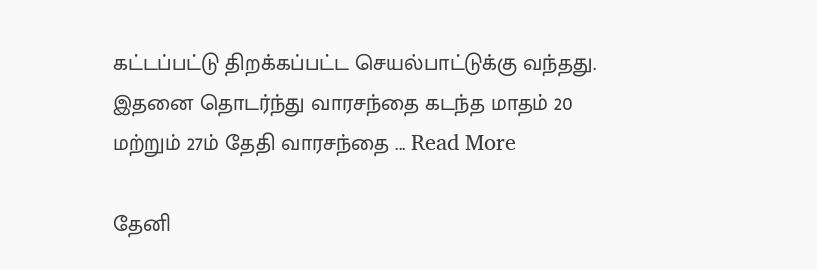கட்டப்பட்டு திறக்கப்பட்ட செயல்பாட்டுக்கு வந்தது. இதனை தொடர்ந்து வாரசந்தை கடந்த மாதம் 20 மற்றும் 27ம் தேதி வாரசந்தை ... Read More

தேனி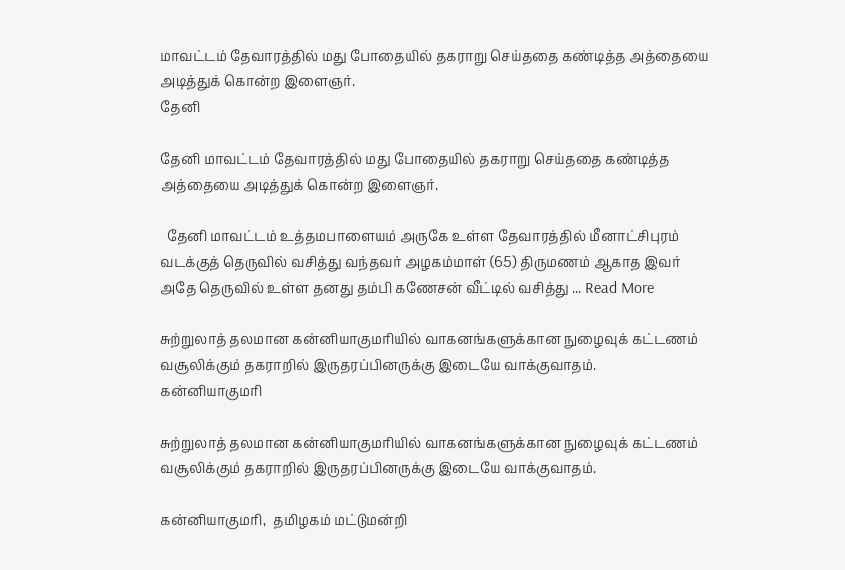மாவட்டம் தேவாரத்தில் மது போதையில் தகராறு செய்ததை கண்டித்த அத்தையை அடித்துக் கொன்ற இளைஞர்.
தேனி

தேனி மாவட்டம் தேவாரத்தில் மது போதையில் தகராறு செய்ததை கண்டித்த அத்தையை அடித்துக் கொன்ற இளைஞர்.

  தேனி மாவட்டம் உத்தமபாளையம் அருகே உள்ள தேவாரத்தில் மீனாட்சிபுரம் வடக்குத் தெருவில் வசித்து வந்தவர் அழகம்மாள் (65) திருமணம் ஆகாத இவர் அதே தெருவில் உள்ள தனது தம்பி கணேசன் வீட்டில் வசித்து ... Read More

சுற்றுலாத் தலமான கன்னியாகுமரியில் வாகனங்களுக்கான நுழைவுக் கட்டணம் வசூலிக்கும் தகராறில் இருதரப்பினருக்கு இடையே வாக்குவாதம்.
கன்னியாகுமரி

சுற்றுலாத் தலமான கன்னியாகுமரியில் வாகனங்களுக்கான நுழைவுக் கட்டணம் வசூலிக்கும் தகராறில் இருதரப்பினருக்கு இடையே வாக்குவாதம்.

கன்னியாகுமரி,  தமிழகம் மட்டுமன்றி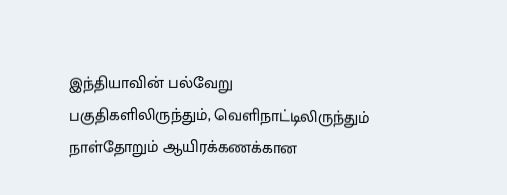இந்தியாவின் பல்வேறு பகுதிகளிலிருந்தும், வெளிநாட்டிலிருந்தும் நாள்தோறும் ஆயிரக்கணக்கான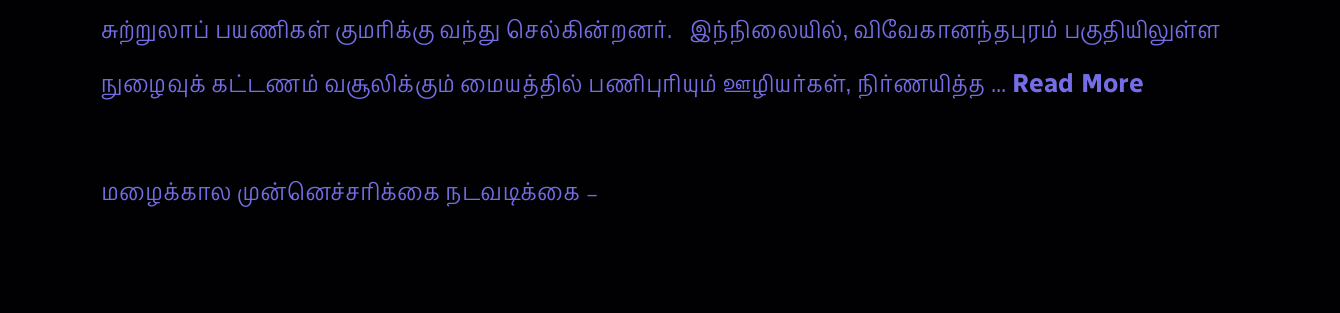சுற்றுலாப் பயணிகள் குமரிக்கு வந்து செல்கின்றனர்.   இந்நிலையில், விவேகானந்தபுரம் பகுதியிலுள்ள நுழைவுக் கட்டணம் வசூலிக்கும் மையத்தில் பணிபுரியும் ஊழியர்கள், நிர்ணயித்த ... Read More

மழைக்கால முன்னெச்சரிக்கை நடவடிக்கை –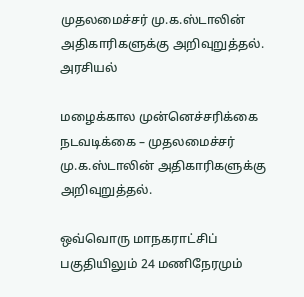முதலமைச்சர் மு.க.ஸ்டாலின் அதிகாரிகளுக்கு அறிவுறுத்தல்.
அரசியல்

மழைக்கால முன்னெச்சரிக்கை நடவடிக்கை – முதலமைச்சர் மு.க.ஸ்டாலின் அதிகாரிகளுக்கு அறிவுறுத்தல்.

ஒவ்வொரு மாநகராட்சிப் பகுதியிலும் 24 மணிநேரமும்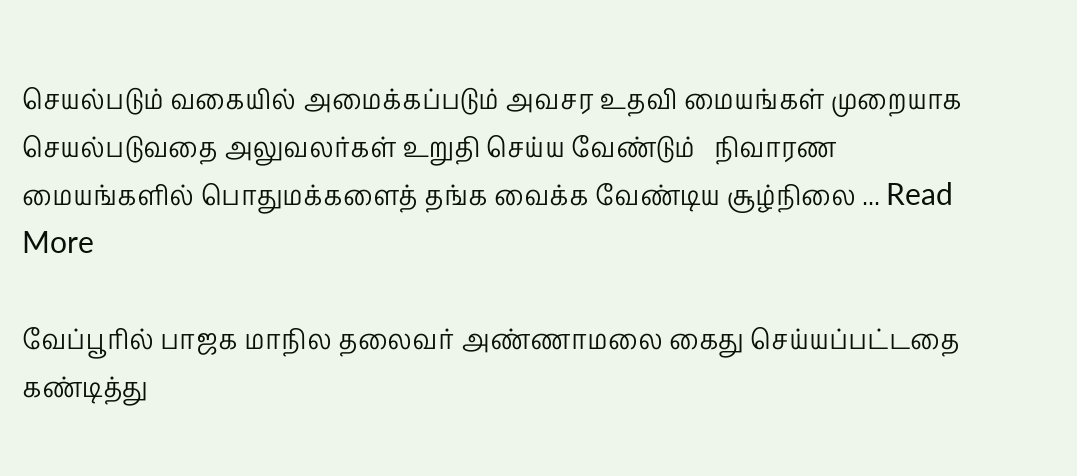செயல்படும் வகையில் அமைக்கப்படும் அவசர உதவி மையங்கள் முறையாக செயல்படுவதை அலுவலர்கள் உறுதி செய்ய வேண்டும்   நிவாரண மையங்களில் பொதுமக்களைத் தங்க வைக்க வேண்டிய சூழ்நிலை ... Read More

வேப்பூரில் பாஜக மாநில தலைவர் அண்ணாமலை கைது செய்யப்பட்டதை கண்டித்து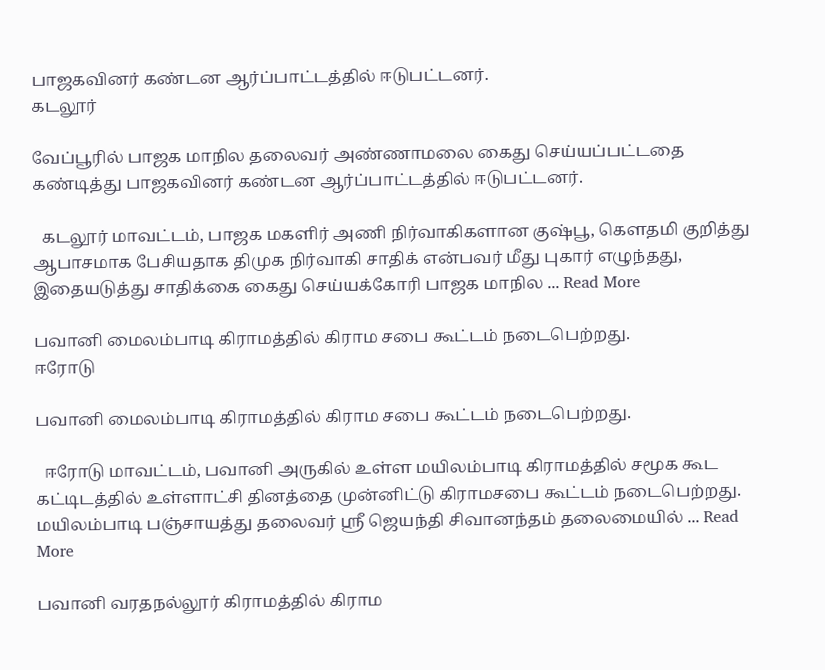பாஜகவினர் கண்டன ஆர்ப்பாட்டத்தில் ஈடுபட்டனர்.
கடலூர்

வேப்பூரில் பாஜக மாநில தலைவர் அண்ணாமலை கைது செய்யப்பட்டதை கண்டித்து பாஜகவினர் கண்டன ஆர்ப்பாட்டத்தில் ஈடுபட்டனர்.

  கடலூர் மாவட்டம், பாஜக மகளிர் அணி நிர்வாகிகளான குஷ்பூ, கௌதமி குறித்து ஆபாசமாக பேசியதாக திமுக நிர்வாகி சாதிக் என்பவர் மீது புகார் எழுந்தது, இதையடுத்து சாதிக்கை கைது செய்யக்கோரி பாஜக மாநில ... Read More

பவானி மைலம்பாடி கிராமத்தில் கிராம சபை கூட்டம் நடைபெற்றது.
ஈரோடு

பவானி மைலம்பாடி கிராமத்தில் கிராம சபை கூட்டம் நடைபெற்றது.

  ஈரோடு மாவட்டம், பவானி அருகில் உள்ள மயிலம்பாடி கிராமத்தில் சமூக கூட கட்டிடத்தில் உள்ளாட்சி தினத்தை முன்னிட்டு கிராமசபை கூட்டம் நடைபெற்றது.    மயிலம்பாடி பஞ்சாயத்து தலைவர் ஸ்ரீ ஜெயந்தி சிவானந்தம் தலைமையில் ... Read More

பவானி வரதநல்லூர் கிராமத்தில் கிராம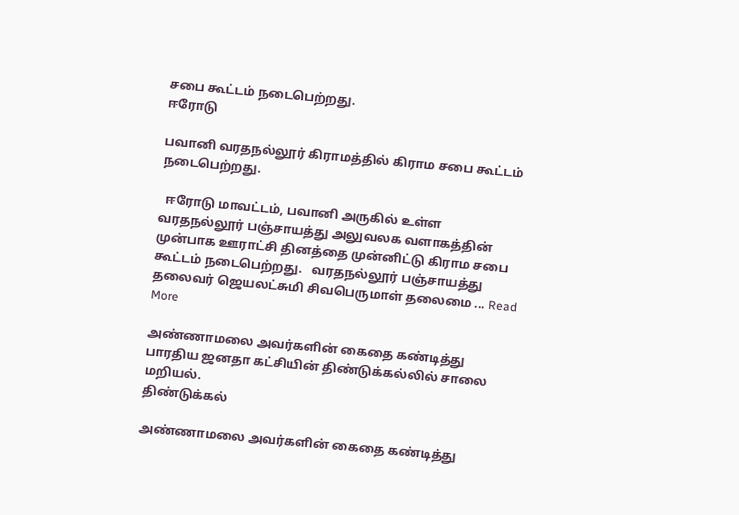சபை கூட்டம் நடைபெற்றது.
ஈரோடு

பவானி வரதநல்லூர் கிராமத்தில் கிராம சபை கூட்டம் நடைபெற்றது.

  ஈரோடு மாவட்டம், பவானி அருகில் உள்ள வரதநல்லூர் பஞ்சாயத்து அலுவலக வளாகத்தின் முன்பாக ஊராட்சி தினத்தை முன்னிட்டு கிராம சபை கூட்டம் நடைபெற்றது.   வரதநல்லூர் பஞ்சாயத்து தலைவர் ஜெயலட்சுமி சிவபெருமாள் தலைமை ... Read More

அண்ணாமலை அவர்களின் கைதை கண்டித்து பாரதிய ஜனதா கட்சியின் திண்டுக்கல்லில் சாலை மறியல்.
திண்டுக்கல்

அண்ணாமலை அவர்களின் கைதை கண்டித்து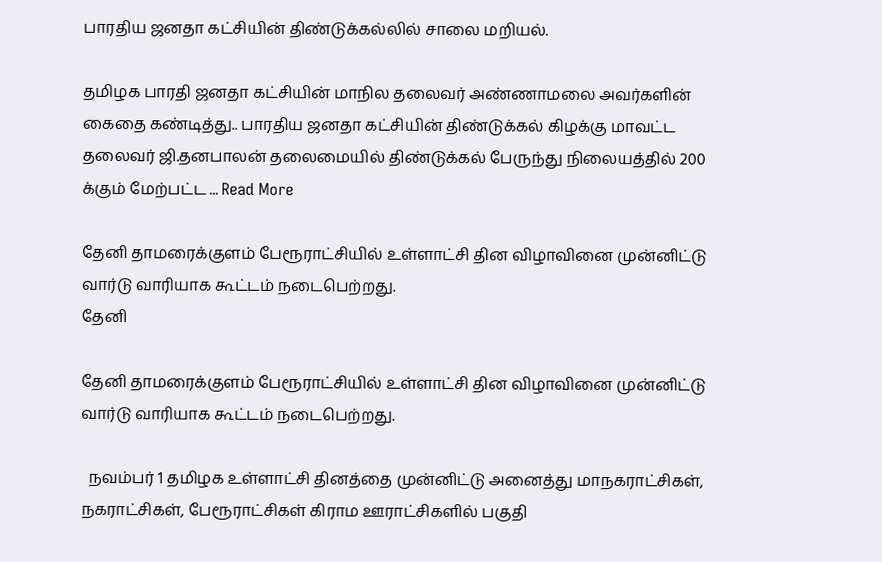பாரதிய ஜனதா கட்சியின் திண்டுக்கல்லில் சாலை மறியல்.

தமிழக பாரதி ஜனதா கட்சியின் மாநில தலைவர் அண்ணாமலை அவர்களின் கைதை கண்டித்து.. பாரதிய ஜனதா கட்சியின் திண்டுக்கல் கிழக்கு மாவட்ட தலைவர் ஜி.தனபாலன் தலைமையில் திண்டுக்கல் பேருந்து நிலையத்தில் 200 க்கும் மேற்பட்ட ... Read More

தேனி தாமரைக்குளம் பேரூராட்சியில் உள்ளாட்சி தின விழாவினை முன்னிட்டு வார்டு வாரியாக கூட்டம் நடைபெற்றது.
தேனி

தேனி தாமரைக்குளம் பேரூராட்சியில் உள்ளாட்சி தின விழாவினை முன்னிட்டு வார்டு வாரியாக கூட்டம் நடைபெற்றது.

  நவம்பர் 1 தமிழக உள்ளாட்சி தினத்தை முன்னிட்டு அனைத்து மாநகராட்சிகள், நகராட்சிகள், பேரூராட்சிகள் கிராம ஊராட்சிகளில் பகுதி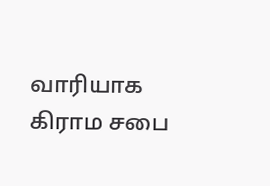வாரியாக கிராம சபை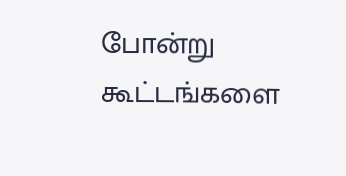போன்று கூட்டங்களை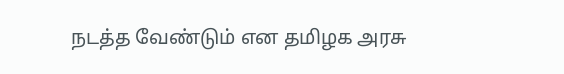நடத்த வேண்டும் என தமிழக அரசு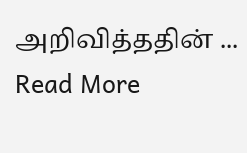அறிவித்ததின் ... Read More